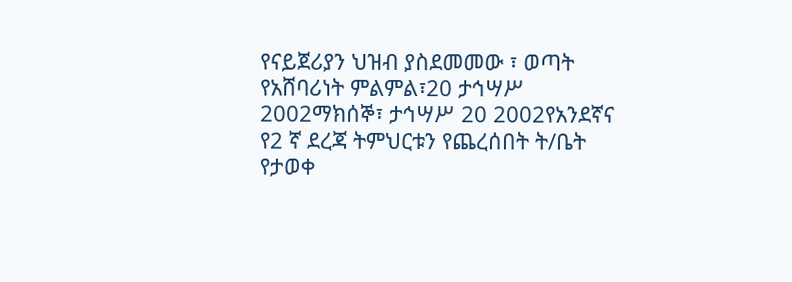የናይጀሪያን ህዝብ ያስደመመው ፣ ወጣት የአሸባሪነት ምልምል፣20 ታኅሣሥ 2002ማክሰኞ፣ ታኅሣሥ 20 2002የአንደኛና የ2 ኛ ደረጃ ትምህርቱን የጨረሰበት ት/ቤት የታወቀ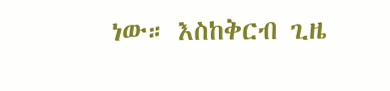ነው። እስከቅርብ ጊዜ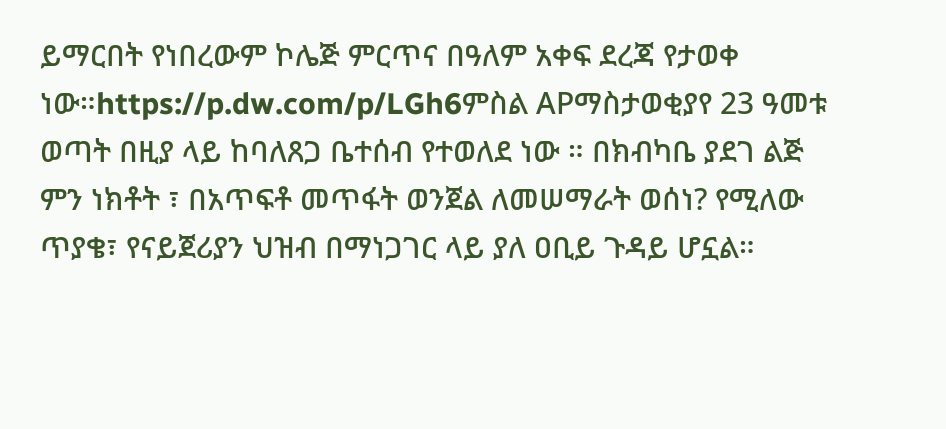ይማርበት የነበረውም ኮሌጅ ምርጥና በዓለም አቀፍ ደረጃ የታወቀ ነው።https://p.dw.com/p/LGh6ምስል APማስታወቂያየ 23 ዓመቱ ወጣት በዚያ ላይ ከባለጸጋ ቤተሰብ የተወለደ ነው ። በክብካቤ ያደገ ልጅ ምን ነክቶት ፣ በአጥፍቶ መጥፋት ወንጀል ለመሠማራት ወሰነ? የሚለው ጥያቄ፣ የናይጀሪያን ህዝብ በማነጋገር ላይ ያለ ዐቢይ ጉዳይ ሆኗል።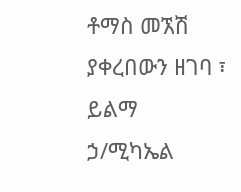ቶማስ መኧሽ ያቀረበውን ዘገባ ፣ ይልማ ኃ/ሚካኤል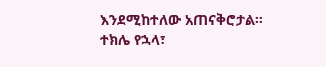እንደሚከተለው አጠናቅሮታል። ተክሌ የኋላ፣